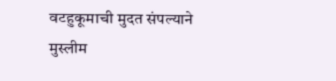वटहुकूमाची मुदत संपल्याने मुस्लीम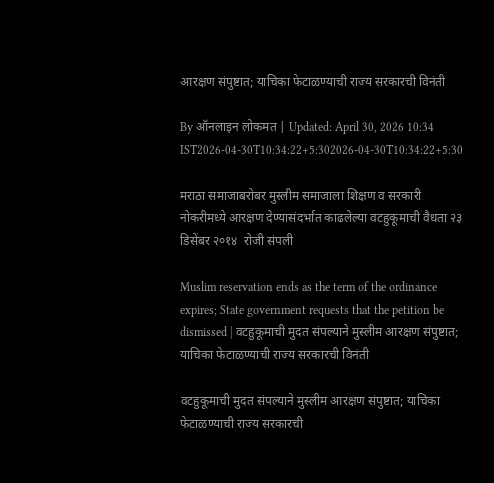आरक्षण संपुष्टात; याचिका फेटाळण्याची राज्य सरकारची विनंती

By ऑनलाइन लोकमत | Updated: April 30, 2026 10:34 IST2026-04-30T10:34:22+5:302026-04-30T10:34:22+5:30

मराठा समाजाबरोबर मुस्लीम समाजाला शिक्षण व सरकारी नोकरीमध्ये आरक्षण देण्यासंदर्भात काढलेल्या वटहुकूमाची वैधता २३ डिसेंबर २०१४  रोजी संपली

Muslim reservation ends as the term of the ordinance expires; State government requests that the petition be dismissed | वटहुकूमाची मुदत संपल्याने मुस्लीम आरक्षण संपुष्टात; याचिका फेटाळण्याची राज्य सरकारची विनंती

वटहुकूमाची मुदत संपल्याने मुस्लीम आरक्षण संपुष्टात; याचिका फेटाळण्याची राज्य सरकारची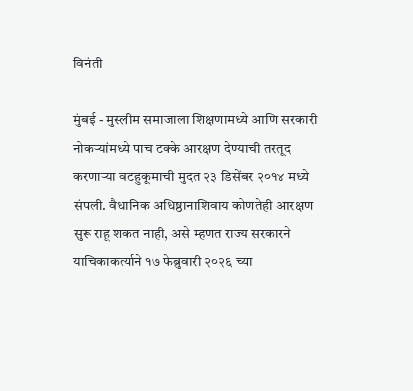विनंती

मुंबई - मुस्लीम समाजाला शिक्षणामध्ये आणि सरकारी नोकऱ्यांमध्ये पाच टक्के आरक्षण देण्याची तरतूद करणाऱ्या वटहुकूमाची मुदत २३ डिसेंबर २०१४ मध्ये संपली. वैधानिक अधिष्ठानाशिवाय कोणतेही आरक्षण सुरू राहू शकत नाही, असे म्हणत राज्य सरकारने याचिकाकर्त्याने १७ फेब्रुवारी २०२६ च्या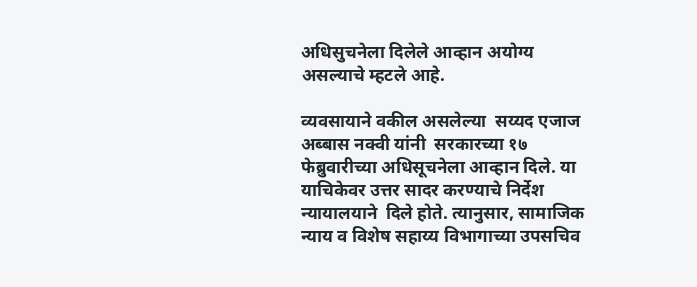अधिसुचनेला दिलेले आव्हान अयोग्य असल्याचे म्हटले आहे.

व्यवसायाने वकील असलेल्या  सय्यद एजाज अब्बास नक्वी यांनी  सरकारच्या १७ फेब्रुवारीच्या अधिसूचनेला आव्हान दिले. या याचिकेवर उत्तर सादर करण्याचे निर्देश  न्यायालयाने  दिले होते. त्यानुसार, सामाजिक न्याय व विशेष सहाय्य विभागाच्या उपसचिव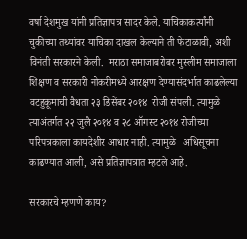वर्षा देशमुख यांनी प्रतिज्ञापत्र सादर केले. याचिकाकर्त्यांनी चुकीच्या तथ्यांवर याचिका दाखल केल्याने ती फेटाळावी, अशी विनंती सरकारने केली.  मराठा समाजाबरोबर मुस्लीम समाजाला शिक्षण व सरकारी नोकरीमध्ये आरक्षण देण्यासंदर्भात काढलेल्या वटहुकूमाची वैधता २३ डिसेंबर २०१४  रोजी संपली. त्यामुळे त्याअंतर्गत २२ जुलै २०१४ व २८ ऑगस्ट २०१४ रोजीच्या परिपत्रकाला कायदेशीर आधार नाही. त्यामुळे   अधिसूचना काढण्यात आली, असे प्रतिज्ञापत्रात म्हटले आहे.

सरकारचे म्हणणे काय?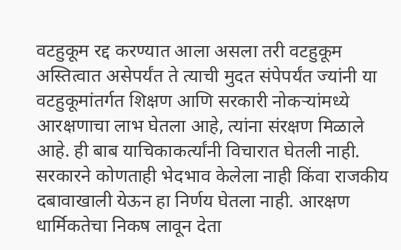वटहुकूम रद्द करण्यात आला असला तरी वटहुकूम अस्तित्वात असेपर्यंत ते त्याची मुदत संपेपर्यंत ज्यांनी या वटहुकूमांतर्गत शिक्षण आणि सरकारी नोकऱ्यांमध्ये आरक्षणाचा लाभ घेतला आहे, त्यांना संरक्षण मिळाले आहे. ही बाब याचिकाकर्त्यांनी विचारात घेतली नाही. सरकारने कोणताही भेदभाव केलेला नाही किंवा राजकीय दबावाखाली येऊन हा निर्णय घेतला नाही. आरक्षण धार्मिकतेचा निकष लावून देता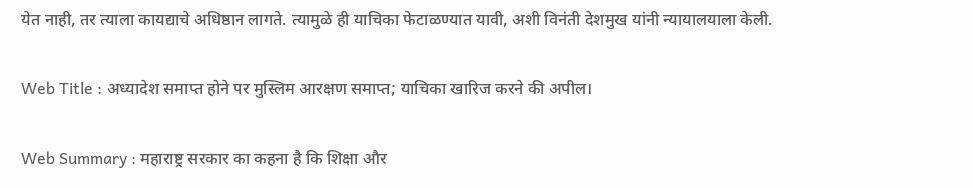येत नाही, तर त्याला कायद्याचे अधिष्ठान लागते. त्यामुळे ही याचिका फेटाळण्यात यावी, अशी विनंती देशमुख यांनी न्यायालयाला केली.

Web Title : अध्यादेश समाप्त होने पर मुस्लिम आरक्षण समाप्त; याचिका खारिज करने की अपील।

Web Summary : महाराष्ट्र सरकार का कहना है कि शिक्षा और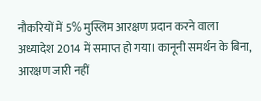नौकरियों में 5% मुस्लिम आरक्षण प्रदान करने वाला अध्यादेश 2014 में समाप्त हो गया। कानूनी समर्थन के बिना, आरक्षण जारी नहीं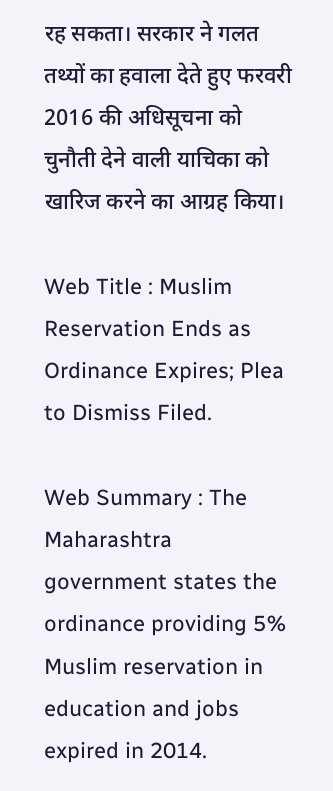रह सकता। सरकार ने गलत तथ्यों का हवाला देते हुए फरवरी 2016 की अधिसूचना को चुनौती देने वाली याचिका को खारिज करने का आग्रह किया।

Web Title : Muslim Reservation Ends as Ordinance Expires; Plea to Dismiss Filed.

Web Summary : The Maharashtra government states the ordinance providing 5% Muslim reservation in education and jobs expired in 2014.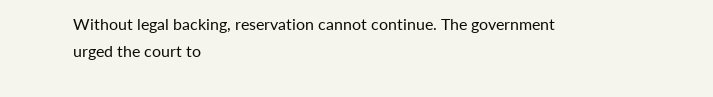Without legal backing, reservation cannot continue. The government urged the court to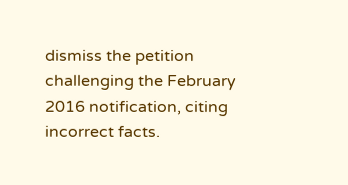dismiss the petition challenging the February 2016 notification, citing incorrect facts.